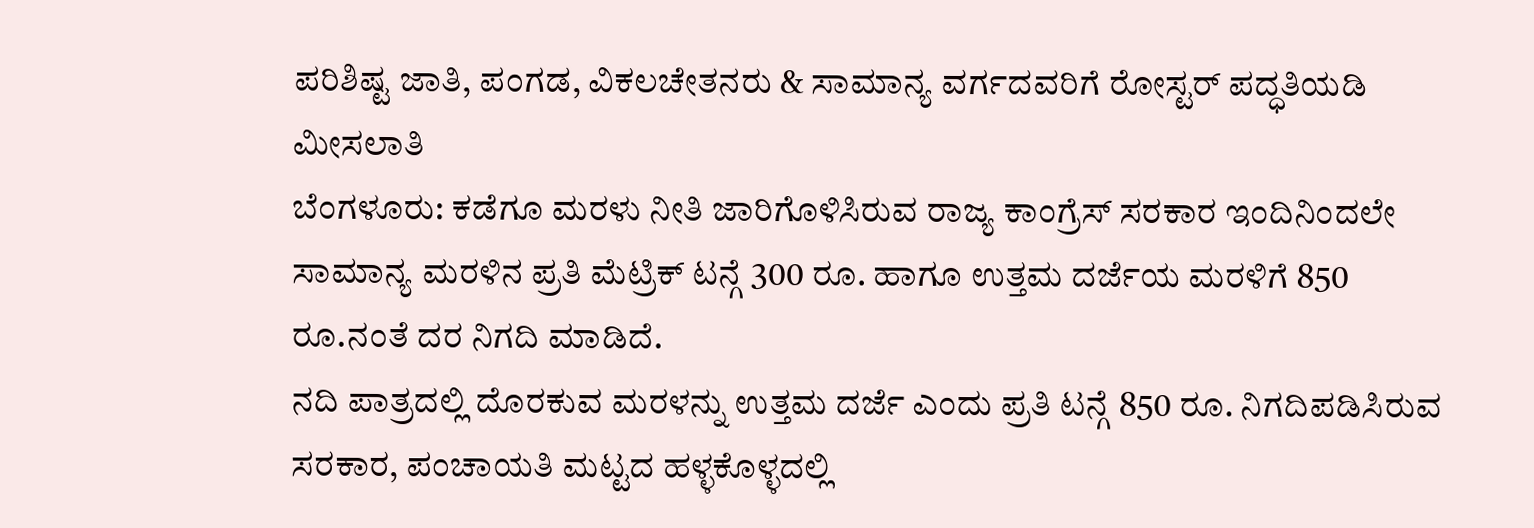ಪರಿಶಿಷ್ಟ ಜಾತಿ, ಪಂಗಡ, ವಿಕಲಚೇತನರು & ಸಾಮಾನ್ಯ ವರ್ಗದವರಿಗೆ ರೋಸ್ಟರ್ ಪದ್ಧತಿಯಡಿ ಮೀಸಲಾತಿ
ಬೆಂಗಳೂರು: ಕಡೆಗೂ ಮರಳು ನೀತಿ ಜಾರಿಗೊಳಿಸಿರುವ ರಾಜ್ಯ ಕಾಂಗ್ರೆಸ್ ಸರಕಾರ ಇಂದಿನಿಂದಲೇ ಸಾಮಾನ್ಯ ಮರಳಿನ ಪ್ರತಿ ಮೆಟ್ರಿಕ್ ಟನ್ಗೆ 300 ರೂ. ಹಾಗೂ ಉತ್ತಮ ದರ್ಜೆಯ ಮರಳಿಗೆ 850 ರೂ.ನಂತೆ ದರ ನಿಗದಿ ಮಾಡಿದೆ.
ನದಿ ಪಾತ್ರದಲ್ಲಿ ದೊರಕುವ ಮರಳನ್ನು ಉತ್ತಮ ದರ್ಜೆ ಎಂದು ಪ್ರತಿ ಟನ್ಗೆ 850 ರೂ. ನಿಗದಿಪಡಿಸಿರುವ ಸರಕಾರ, ಪಂಚಾಯತಿ ಮಟ್ಟದ ಹಳ್ಳಕೊಳ್ಳದಲ್ಲಿ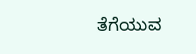ತೆಗೆಯುವ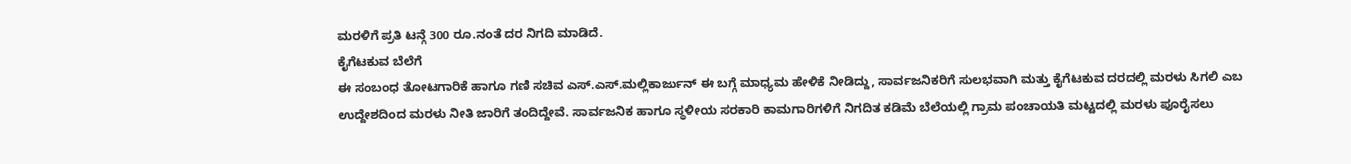ಮರಳಿಗೆ ಪ್ರತಿ ಟನ್ಗೆ 300 ರೂ.ನಂತೆ ದರ ನಿಗದಿ ಮಾಡಿದೆ.
ಕೈಗೆಟಕುವ ಬೆಲೆಗೆ
ಈ ಸಂಬಂಧ ತೋಟಗಾರಿಕೆ ಹಾಗೂ ಗಣಿ ಸಚಿವ ಎಸ್.ಎಸ್.ಮಲ್ಲಿಕಾರ್ಜುನ್ ಈ ಬಗ್ಗೆ ಮಾಧ್ಯಮ ಹೇಳಿಕೆ ನೀಡಿದ್ದು, ಸಾರ್ವಜನಿಕರಿಗೆ ಸುಲಭವಾಗಿ ಮತ್ತು ಕೈಗೆಟಕುವ ದರದಲ್ಲಿ ಮರಳು ಸಿಗಲಿ ಎಬ ಉದ್ದೇಶದಿಂದ ಮರಳು ನೀತಿ ಜಾರಿಗೆ ತಂದಿದ್ದೇವೆ. ಸಾರ್ವಜನಿಕ ಹಾಗೂ ಸ್ಥಳೀಯ ಸರಕಾರಿ ಕಾಮಗಾರಿಗಳಿಗೆ ನಿಗದಿತ ಕಡಿಮೆ ಬೆಲೆಯಲ್ಲಿ ಗ್ರಾಮ ಪಂಚಾಯತಿ ಮಟ್ಟದಲ್ಲಿ ಮರಳು ಪೂರೈಸಲು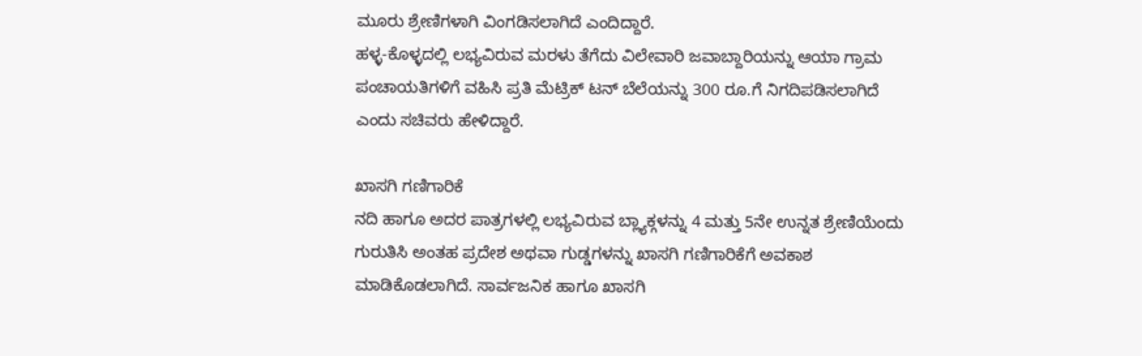ಮೂರು ಶ್ರೇಣಿಗಳಾಗಿ ವಿಂಗಡಿಸಲಾಗಿದೆ ಎಂದಿದ್ದಾರೆ.
ಹಳ್ಳ-ಕೊಳ್ಳದಲ್ಲಿ ಲಭ್ಯವಿರುವ ಮರಳು ತೆಗೆದು ವಿಲೇವಾರಿ ಜವಾಬ್ದಾರಿಯನ್ನು ಆಯಾ ಗ್ರಾಮ ಪಂಚಾಯತಿಗಳಿಗೆ ವಹಿಸಿ ಪ್ರತಿ ಮೆಟ್ರಿಕ್ ಟನ್ ಬೆಲೆಯನ್ನು 300 ರೂ.ಗೆ ನಿಗದಿಪಡಿಸಲಾಗಿದೆ ಎಂದು ಸಚಿವರು ಹೇಳಿದ್ದಾರೆ.

ಖಾಸಗಿ ಗಣಿಗಾರಿಕೆ
ನದಿ ಹಾಗೂ ಅದರ ಪಾತ್ರಗಳಲ್ಲಿ ಲಭ್ಯವಿರುವ ಬ್ಲ್ಯಾಕ್ಗಳನ್ನು 4 ಮತ್ತು 5ನೇ ಉನ್ನತ ಶ್ರೇಣಿಯೆಂದು ಗುರುತಿಸಿ ಅಂತಹ ಪ್ರದೇಶ ಅಥವಾ ಗುಡ್ಡಗಳನ್ನು ಖಾಸಗಿ ಗಣಿಗಾರಿಕೆಗೆ ಅವಕಾಶ ಮಾಡಿಕೊಡಲಾಗಿದೆ. ಸಾರ್ವಜನಿಕ ಹಾಗೂ ಖಾಸಗಿ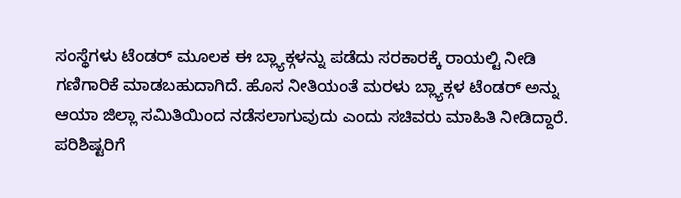ಸಂಸ್ಥೆಗಳು ಟೆಂಡರ್ ಮೂಲಕ ಈ ಬ್ಲ್ಯಾಕ್ಗಳನ್ನು ಪಡೆದು ಸರಕಾರಕ್ಕೆ ರಾಯಲ್ಟಿ ನೀಡಿ ಗಣಿಗಾರಿಕೆ ಮಾಡಬಹುದಾಗಿದೆ. ಹೊಸ ನೀತಿಯಂತೆ ಮರಳು ಬ್ಲ್ಯಾಕ್ಗಳ ಟೆಂಡರ್ ಅನ್ನು ಆಯಾ ಜಿಲ್ಲಾ ಸಮಿತಿಯಿಂದ ನಡೆಸಲಾಗುವುದು ಎಂದು ಸಚಿವರು ಮಾಹಿತಿ ನೀಡಿದ್ದಾರೆ.
ಪರಿಶಿಷ್ಟರಿಗೆ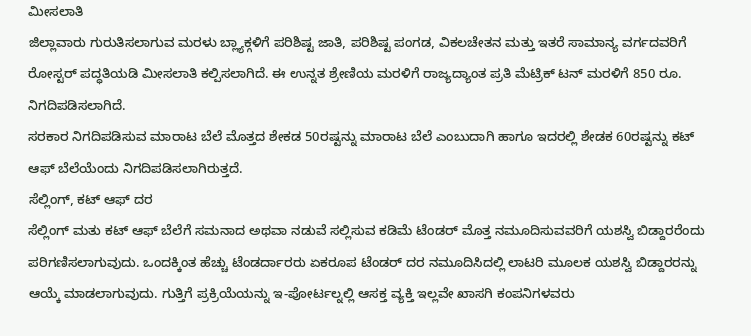ಮೀಸಲಾತಿ
ಜಿಲ್ಲಾವಾರು ಗುರುತಿಸಲಾಗುವ ಮರಳು ಬ್ಲ್ಯಾಕ್ಗಳಿಗೆ ಪರಿಶಿಷ್ಟ ಜಾತಿ, ಪರಿಶಿಷ್ಟ ಪಂಗಡ, ವಿಕಲಚೇತನ ಮತ್ತು ಇತರೆ ಸಾಮಾನ್ಯ ವರ್ಗದವರಿಗೆ ರೋಸ್ಟರ್ ಪದ್ಧತಿಯಡಿ ಮೀಸಲಾತಿ ಕಲ್ಪಿಸಲಾಗಿದೆ. ಈ ಉನ್ನತ ಶ್ರೇಣಿಯ ಮರಳಿಗೆ ರಾಜ್ಯದ್ಯಾಂತ ಪ್ರತಿ ಮೆಟ್ರಿಕ್ ಟನ್ ಮರಳಿಗೆ 850 ರೂ. ನಿಗದಿಪಡಿಸಲಾಗಿದೆ.
ಸರಕಾರ ನಿಗದಿಪಡಿಸುವ ಮಾರಾಟ ಬೆಲೆ ಮೊತ್ತದ ಶೇಕಡ 50ರಷ್ಟನ್ನು ಮಾರಾಟ ಬೆಲೆ ಎಂಬುದಾಗಿ ಹಾಗೂ ಇದರಲ್ಲಿ ಶೇಡಕ 60ರಷ್ಟನ್ನು ಕಟ್ ಆಫ್ ಬೆಲೆಯೆಂದು ನಿಗದಿಪಡಿಸಲಾಗಿರುತ್ತದೆ.
ಸೆಲ್ಲಿಂಗ್, ಕಟ್ ಆಫ್ ದರ
ಸೆಲ್ಲಿಂಗ್ ಮತು ಕಟ್ ಆಫ್ ಬೆಲೆಗೆ ಸಮನಾದ ಅಥವಾ ನಡುವೆ ಸಲ್ಲಿಸುವ ಕಡಿಮೆ ಟೆಂಡರ್ ಮೊತ್ತ ನಮೂದಿಸುವವರಿಗೆ ಯಶಸ್ವಿ ಬಿಡ್ದಾರರೆಂದು ಪರಿಗಣಿಸಲಾಗುವುದು. ಒಂದಕ್ಕಿಂತ ಹೆಚ್ಚು ಟೆಂಡರ್ದಾರರು ಏಕರೂಪ ಟೆಂಡರ್ ದರ ನಮೂದಿಸಿದಲ್ಲಿ ಲಾಟರಿ ಮೂಲಕ ಯಶಸ್ವಿ ಬಿಡ್ದಾರರನ್ನು ಆಯ್ಕೆ ಮಾಡಲಾಗುವುದು. ಗುತ್ತಿಗೆ ಪ್ರಕ್ರಿಯೆಯನ್ನು ಇ-ಪೋರ್ಟಲ್ನಲ್ಲಿ ಆಸಕ್ತ ವ್ಯಕ್ತಿ ಇಲ್ಲವೇ ಖಾಸಗಿ ಕಂಪನಿಗಳವರು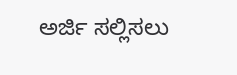ಅರ್ಜಿ ಸಲ್ಲಿಸಲು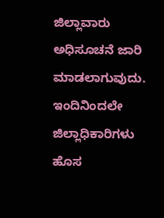ಜಿಲ್ಲಾವಾರು ಅಧಿಸೂಚನೆ ಜಾರಿ ಮಾಡಲಾಗುವುದು. ಇಂದಿನಿಂದಲೇ ಜಿಲ್ಲಾಧಿಕಾರಿಗಳು ಹೊಸ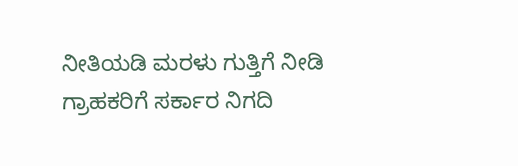ನೀತಿಯಡಿ ಮರಳು ಗುತ್ತಿಗೆ ನೀಡಿ ಗ್ರಾಹಕರಿಗೆ ಸರ್ಕಾರ ನಿಗದಿ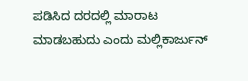ಪಡಿಸಿದ ದರದಲ್ಲಿ ಮಾರಾಟ ಮಾಡಬಹುದು ಎಂದು ಮಲ್ಲಿಕಾರ್ಜುನ್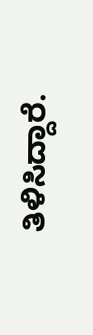ತಿಳಿಸಿದ್ದಾರೆ.